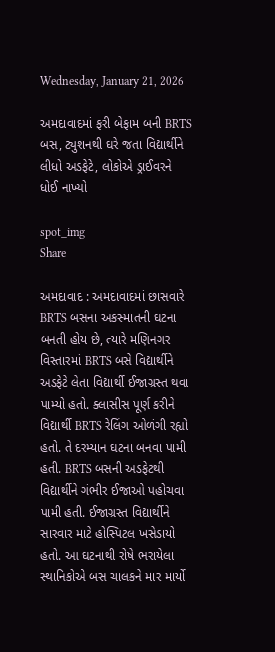Wednesday, January 21, 2026

અમદાવાદમાં ફરી બેફામ બની BRTS બસ, ટ્યુશનથી ઘરે જતા વિદ્યાર્થીને લીધો અડફેટે, લોકોએ ડ્રાઈવરને ધોઈ નાખ્યો

spot_img
Share

અમદાવાદ : અમદાવાદમાં છાસવારે BRTS બસના અકસ્માતની ઘટના બનતી હોય છે, ત્યારે મણિનગર વિસ્તારમાં BRTS બસે વિદ્યાર્થીને અડફેટે લેતા વિદ્યાર્થી ઈજાગ્રસ્ત થવા પામ્યો હતો. ક્લાસીસ પૂર્ણ કરીને વિદ્યાર્થી BRTS રેલિંગ ઓળંગી રહ્યો હતો. તે દરમ્યાન ઘટના બનવા પામી હતી. BRTS બસની અડફેટથી વિદ્યાર્થીને ગંભીર ઈજાઓ પહોચવા પામી હતી. ઈજાગ્રસ્ત વિદ્યાર્થીને સારવાર માટે હોસ્પિટલ ખસેડાયો હતો. આ ઘટનાથી રોષે ભરાયેલા સ્થાનિકોએ બસ ચાલકને માર માર્યો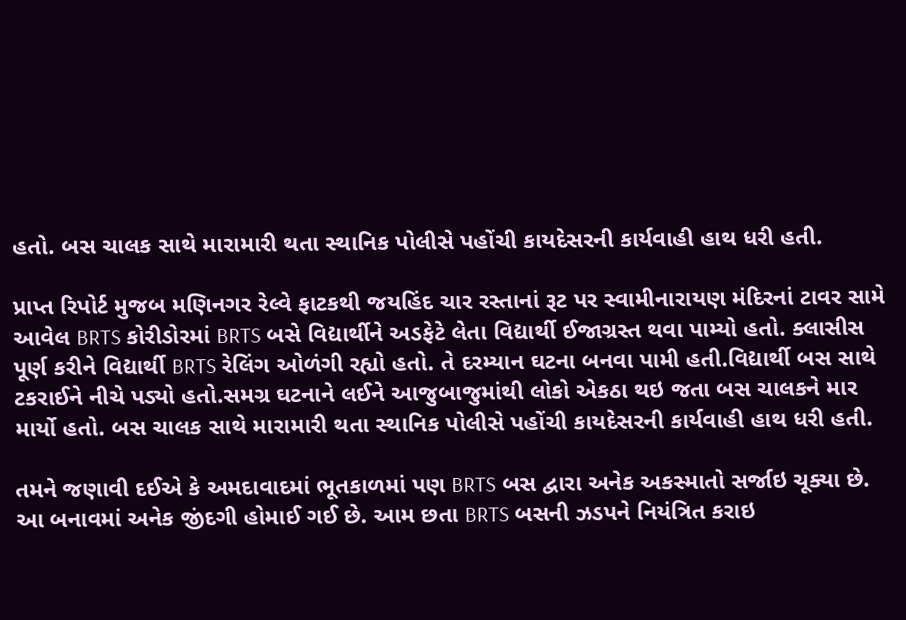હતો. બસ ચાલક સાથે મારામારી થતા સ્થાનિક પોલીસે પહોંચી કાયદેસરની કાર્યવાહી હાથ ધરી હતી.

પ્રાપ્ત રિપોર્ટ મુજબ મણિનગર રેલ્વે ફાટકથી જયહિંદ ચાર રસ્તાનાં રૂટ પર સ્વામીનારાયણ મંદિરનાં ટાવર સામે આવેલ BRTS કોરીડોરમાં BRTS બસે વિદ્યાર્થીને અડફેટે લેતા વિદ્યાર્થી ઈજાગ્રસ્ત થવા પામ્યો હતો. ક્લાસીસ પૂર્ણ કરીને વિદ્યાર્થી BRTS રેલિંગ ઓળંગી રહ્યો હતો. તે દરમ્યાન ઘટના બનવા પામી હતી.વિદ્યાર્થી બસ સાથે ટકરાઈને નીચે પડ્યો હતો.સમગ્ર ઘટનાને લઈને આજુબાજુમાંથી લોકો એકઠા થઇ જતા બસ ચાલકને માર માર્યો હતો. બસ ચાલક સાથે મારામારી થતા સ્થાનિક પોલીસે પહોંચી કાયદેસરની કાર્યવાહી હાથ ધરી હતી.

તમને જણાવી દઈએ કે અમદાવાદમાં ભૂતકાળમાં પણ BRTS બસ દ્વારા અનેક અકસ્માતો સર્જાઇ ચૂક્યા છે. આ બનાવમાં અનેક જીંદગી હોમાઈ ગઈ છે. આમ છતા BRTS બસની ઝડપને નિયંત્રિત કરાઇ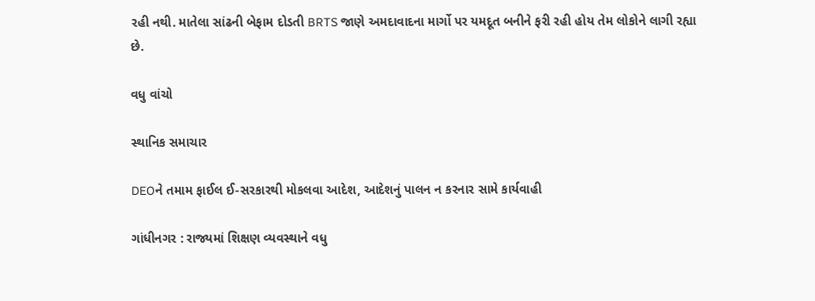રહી નથી. માતેલા સાંઢની બેફામ દોડતી BRTS જાણે અમદાવાદના માર્ગો પર યમદૂત બનીને ફરી રહી હોય તેમ લોકોને લાગી રહ્યા છે.

વધુ વાંચો

સ્થાનિક સમાચાર

DEOને તમામ ફાઈલ ઈ-સરકારથી મોકલવા આદેશ, આદેશનું પાલન ન કરનાર સામે કાર્યવાહી

ગાંધીનગર : રાજ્યમાં શિક્ષણ વ્યવસ્થાને વધુ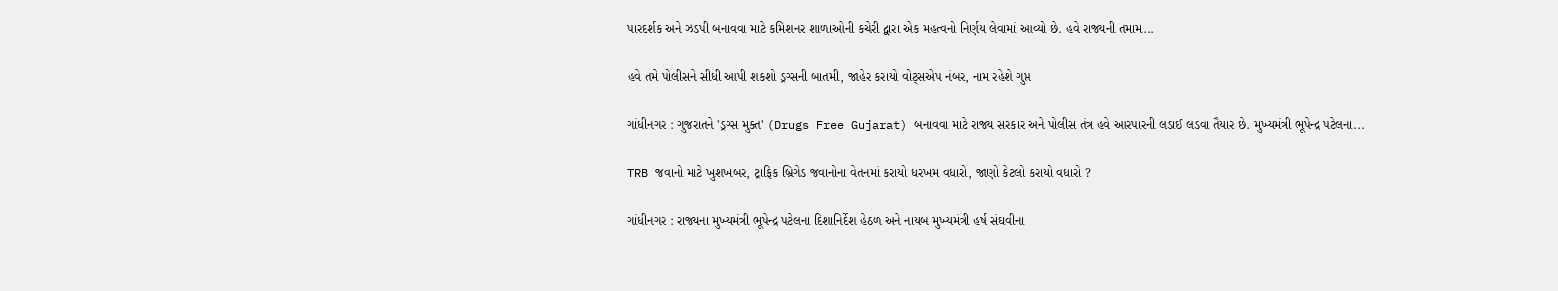પારદર્શક અને ઝડપી બનાવવા માટે કમિશનર શાળાઓની કચેરી દ્વારા એક મહત્વનો નિર્ણય લેવામાં આવ્યો છે. હવે રાજ્યની તમામ...

હવે તમે પોલીસને સીધી આપી શકશો ડ્રગ્સની બાતમી, જાહેર કરાયો વોટ્સએપ નંબર, નામ રહેશે ગુપ્ત

ગાંધીનગર : ગુજરાતને 'ડ્રગ્સ મુક્ત' (Drugs Free Gujarat) બનાવવા માટે રાજ્ય સરકાર અને પોલીસ તંત્ર હવે આરપારની લડાઈ લડવા તૈયાર છે. મુખ્યમંત્રી ભૂપેન્દ્ર પટેલના...

TRB જવાનો માટે ખુશખબર, ટ્રાફિક બ્રિગેડ જવાનોના વેતનમાં કરાયો ધરખમ વધારો, જાણો કેટલો કરાયો વધારો ?

ગાંધીનગર : રાજ્યના મુખ્યમંત્રી ભૂપેન્દ્ર પટેલના દિશાનિર્દેશ હેઠળ અને નાયબ મુખ્યમંત્રી હર્ષ સંઘવીના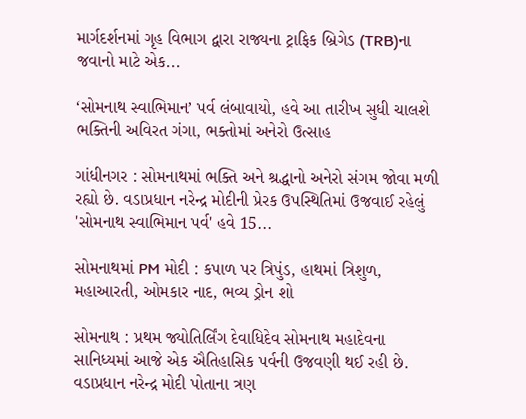માર્ગદર્શનમાં ગૃહ વિભાગ દ્વારા રાજ્યના ટ્રાફિક બ્રિગેડ (TRB)ના જવાનો માટે એક...

‘સોમનાથ સ્વાભિમાન’ પર્વ લંબાવાયો, હવે આ તારીખ સુધી ચાલશે ભક્તિની અવિરત ગંગા, ભક્તોમાં અનેરો ઉત્સાહ

ગાંધીનગર : સોમનાથમાં ભક્તિ અને શ્રદ્ધાનો અનેરો સંગમ જોવા મળી રહ્યો છે. વડાપ્રધાન નરેન્દ્ર મોદીની પ્રેરક ઉપસ્થિતિમાં ઉજવાઈ રહેલું 'સોમનાથ સ્વાભિમાન પર્વ' હવે 15...

સોમનાથમાં PM મોદી : કપાળ પર ત્રિપુંડ, હાથમાં ત્રિશુળ, મહાઆરતી, ઓમકાર નાદ, ભવ્ય ડ્રોન શો

સોમનાથ : પ્રથમ જ્યોતિર્લિંગ દેવાધિદેવ સોમનાથ મહાદેવના સાનિધ્યમાં આજે એક ઐતિહાસિક પર્વની ઉજવણી થઈ રહી છે. વડાપ્રધાન નરેન્દ્ર મોદી પોતાના ત્રણ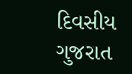દિવસીય ગુજરાત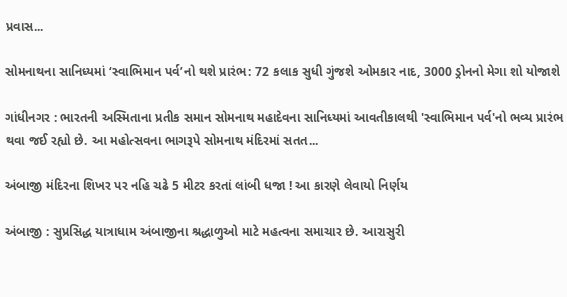પ્રવાસ...

સોમનાથના સાનિધ્યમાં ‘સ્વાભિમાન પર્વ’નો થશે પ્રારંભ: 72 કલાક સુધી ગુંજશે ઓમકાર નાદ, 3000 ડ્રોનનો મેગા શો યોજાશે

ગાંધીનગર : ભારતની અસ્મિતાના પ્રતીક સમાન સોમનાથ મહાદેવના સાનિધ્યમાં આવતીકાલથી 'સ્વાભિમાન પર્વ'નો ભવ્ય પ્રારંભ થવા જઈ રહ્યો છે. આ મહોત્સવના ભાગરૂપે સોમનાથ મંદિરમાં સતત...

અંબાજી મંદિરના શિખર પર નહિ ચઢે 5 મીટર કરતાં લાંબી ધજા ! આ કારણે લેવાયો નિર્ણય

અંબાજી : સુપ્રસિદ્ધ યાત્રાધામ અંબાજીના શ્રદ્ધાળુઓ માટે મહત્વના સમાચાર છે. આરાસુરી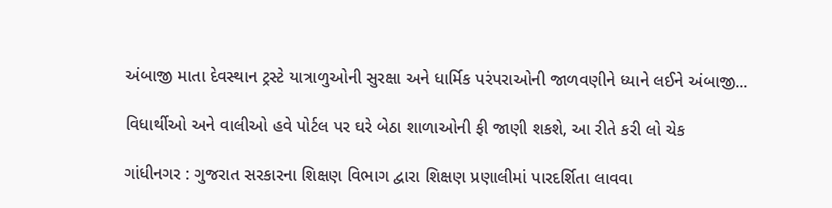અંબાજી માતા દેવસ્થાન ટ્રસ્ટે યાત્રાળુઓની સુરક્ષા અને ધાર્મિક પરંપરાઓની જાળવણીને ધ્યાને લઈને અંબાજી...

વિધાર્થીઓ અને વાલીઓ હવે પોર્ટલ પર ઘરે બેઠા શાળાઓની ફી જાણી શકશે, આ રીતે કરી લો ચેક

ગાંધીનગર : ગુજરાત સરકારના શિક્ષણ વિભાગ દ્વારા શિક્ષણ પ્રણાલીમાં પારદર્શિતા લાવવા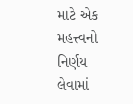માટે એક મહત્ત્વનો નિર્ણય લેવામાં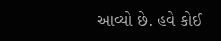આવ્યો છે. હવે કોઈ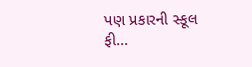પણ પ્રકારની સ્કૂલ ફી...